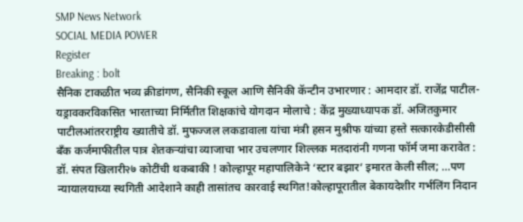SMP News Network
SOCIAL MEDIA POWER
Register
Breaking : bolt
सैनिक टाकळीत भव्य क्रीडांगण, सैनिकी स्कूल आणि सैनिकी कॅन्टीन उभारणार : आमदार डॉ. राजेंद्र पाटील-यड्रावकरविकसित भारताच्या निर्मितीत शिक्षकांचे योगदान मोलाचे : केंद्र मुख्याध्यापक डॉ. अजितकुमार पाटीलआंतरराष्ट्रीय ख्यातीचे डॉ. मुफज्जल लकडावाला यांचा मंत्री हसन मुश्रीफ यांच्या हस्ते सत्कारकेडीसीसी बँक कर्जमाफीतील पात्र शेतकऱ्यांचा व्याजाचा भार उचलणार शिल्लक मतदारांनी गणना फॉर्म जमा करावेत : डॉ. संपत खिलारी२७ कोटींची थकबाकी ! कोल्हापूर महापालिकेने ‘स्टार बझार’ इमारत केली सील; ...पण न्यायालयाच्या स्थगिती आदेशाने काही तासांतच कारवाई स्थगित!कोल्हापूरातील बेकायदेशीर गर्भलिंग निदान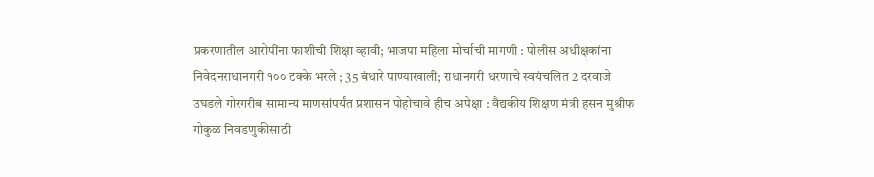प्रकरणातील आरोपींना फाशीची शिक्षा व्हावी; भाजपा महिला मोर्चाची मागणी : पोलीस अधीक्षकांना निवेदनराधानगरी १०० टक्के भरले ; 35 बंधारे पाण्याखाली; राधानगरी धरणाचे स्वयंचलित 2 दरवाजे उघडले गोरगरीब सामान्य माणसांपर्यंत प्रशासन पोहोचावे हीच अपेक्षा : वैद्यकीय शिक्षण मंत्री हसन मुश्रीफ गोकुळ निवडणुकीसाठी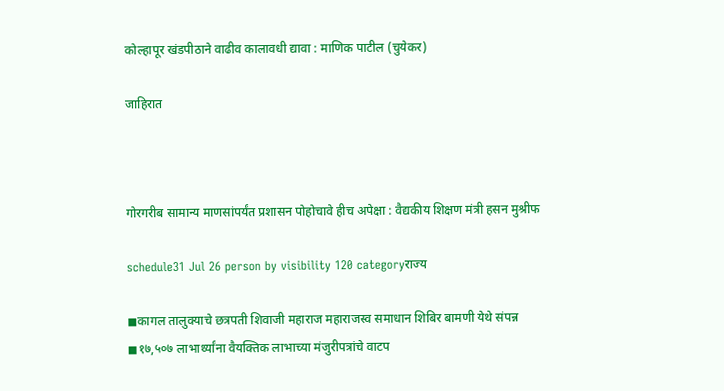कोल्हापूर खंडपीठाने वाढीव कालावधी द्यावा : माणिक पाटील (चुयेकर)

जाहिरात



गोरगरीब सामान्य माणसांपर्यंत प्रशासन पोहोचावे हीच अपेक्षा : वैद्यकीय शिक्षण मंत्री हसन मुश्रीफ

schedule31 Jul 26 person by visibility 120 categoryराज्य

◼कागल तालुक्याचे छत्रपती शिवाजी महाराज महाराजस्व समाधान शिबिर बामणी येथे संपन्न
◼१७,५०७ लाभार्थ्यांना वैयक्तिक लाभाच्या मंजुरीपत्रांचे वाटप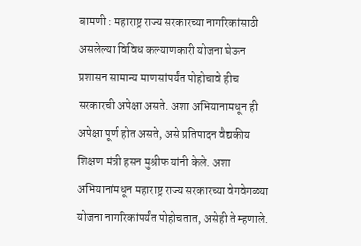बामणी : महाराष्ट्र राज्य सरकारच्या नागरिकांसाठी असलेल्या विविध कल्याणकारी योजना घेऊन प्रशासन सामान्य माणसांपर्यंत पोहोचावे हीच सरकारची अपेक्षा असते. अशा अभियानामधून ही अपेक्षा पूर्ण होत असते, असे प्रतिपादन वैद्यकीय शिक्षण मंत्री हसन मुश्रीफ यांनी केले. अशा अभियानांमधून महाराष्ट्र राज्य सरकारच्या वेगवेगळ्या योजना नागरिकांपर्यंत पोहोचतात, असेही ते म्हणाले.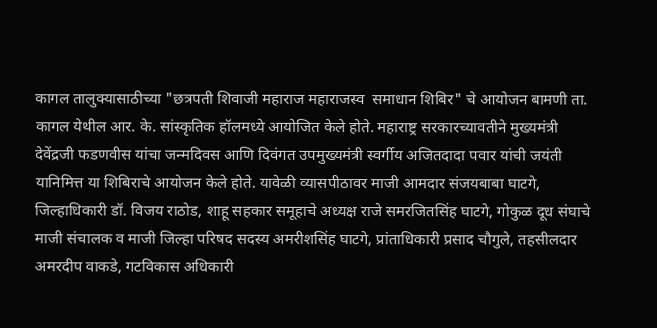कागल तालुक्यासाठीच्या "छत्रपती शिवाजी महाराज महाराजस्व  समाधान शिबिर" चे आयोजन बामणी ता. कागल येथील आर. के. सांस्कृतिक हॉलमध्ये आयोजित केले होते. महाराष्ट्र सरकारच्यावतीने मुख्यमंत्री देवेंद्रजी फडणवीस यांचा जन्मदिवस आणि दिवंगत उपमुख्यमंत्री स्वर्गीय अजितदादा पवार यांची जयंती यानिमित्त या शिबिराचे आयोजन केले होते. यावेळी व्यासपीठावर माजी आमदार संजयबाबा घाटगे, जिल्हाधिकारी डॉ. विजय राठोड, शाहू सहकार समूहाचे अध्यक्ष राजे समरजितसिंह घाटगे, गोकुळ दूध संघाचे माजी संचालक व माजी जिल्हा परिषद सदस्य अमरीशसिंह घाटगे, प्रांताधिकारी प्रसाद चौगुले, तहसीलदार अमरदीप वाकडे, गटविकास अधिकारी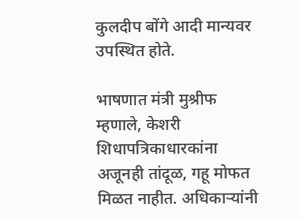कुलदीप बोंगे आदी मान्यवर उपस्थित होते.

भाषणात मंत्री मुश्रीफ म्हणाले, केशरी शिधापत्रिकाधारकांना अजूनही तांदूळ, गहू मोफत मिळत नाहीत. अधिकाऱ्यांनी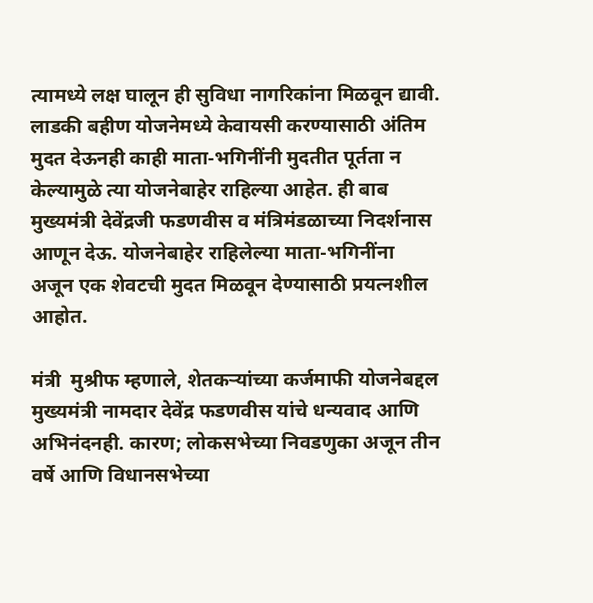त्यामध्ये लक्ष घालून ही सुविधा नागरिकांना मिळवून द्यावी. लाडकी बहीण योजनेमध्ये केवायसी करण्यासाठी अंतिम मुदत देऊनही काही माता-भगिनींनी मुदतीत पूर्तता न केल्यामुळे त्या योजनेबाहेर राहिल्या आहेत. ही बाब मुख्यमंत्री देवेंद्रजी फडणवीस व मंत्रिमंडळाच्या निदर्शनास आणून देऊ. योजनेबाहेर राहिलेल्या माता-भगिनींना अजून एक शेवटची मुदत मिळवून देण्यासाठी प्रयत्नशील आहोत.

मंत्री  मुश्रीफ म्हणाले, शेतकऱ्यांच्या कर्जमाफी योजनेबद्दल मुख्यमंत्री नामदार देवेंद्र फडणवीस यांचे धन्यवाद आणि अभिनंदनही. कारण; लोकसभेच्या निवडणुका अजून तीन वर्षे आणि विधानसभेच्या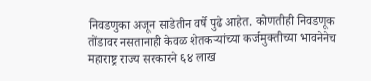निवडणुका अजून साडेतीन वर्षे पुढे आहेत. कोणतीही निवडणूक तोंडावर नसतानाही केवळ शेतकऱ्यांच्या कर्जमुक्तीच्या भावनेनेच महाराष्ट्र राज्य सरकारने ६४ लाख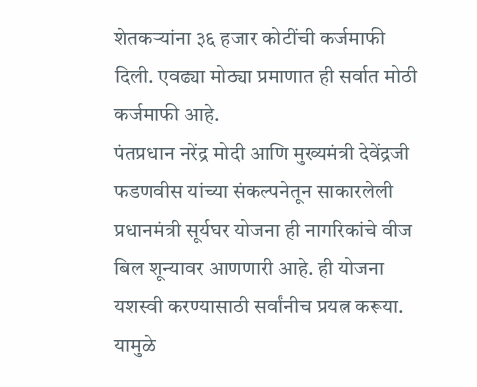शेतकऱ्यांना ३६ हजार कोटींची कर्जमाफी दिली. एवढ्या मोठ्या प्रमाणात ही सर्वात मोठी कर्जमाफी आहे.
पंतप्रधान नरेंद्र मोदी आणि मुख्यमंत्री देवेंद्रजी फडणवीस यांच्या संकल्पनेतून साकारलेली प्रधानमंत्री सूर्यघर योजना ही नागरिकांचे वीज बिल शून्यावर आणणारी आहे. ही योजना यशस्वी करण्यासाठी सर्वांनीच प्रयत्न करूया. यामुळे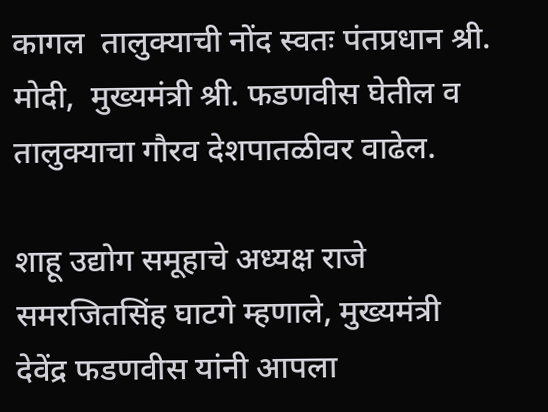कागल  तालुक्याची नोंद स्वतः पंतप्रधान श्री. मोदी,  मुख्यमंत्री श्री. फडणवीस घेतील व तालुक्याचा गौरव देशपातळीवर वाढेल.

शाहू उद्योग समूहाचे अध्यक्ष राजे समरजितसिंह घाटगे म्हणाले, मुख्यमंत्री देवेंद्र फडणवीस यांनी आपला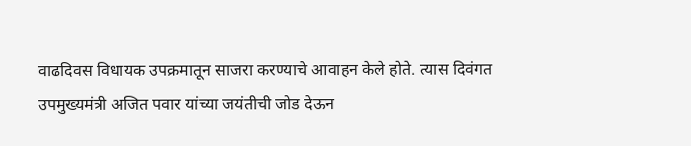वाढदिवस विधायक उपक्रमातून साजरा करण्याचे आवाहन केले होते. त्यास दिवंगत उपमुख्यमंत्री अजित पवार यांच्या जयंतीची जोड देऊन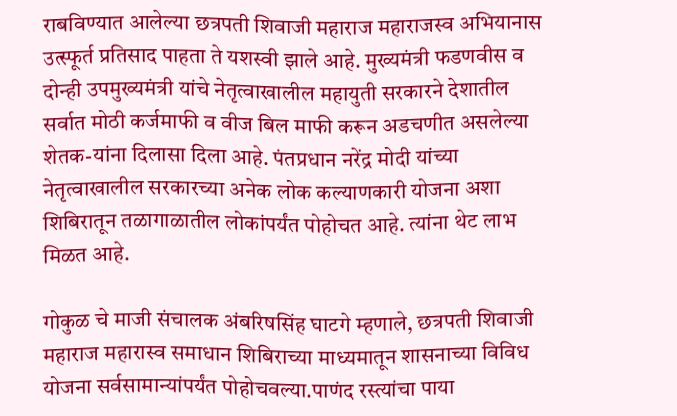राबविण्यात आलेल्या छत्रपती शिवाजी महाराज महाराजस्व अभियानास उत्स्फूर्त प्रतिसाद पाहता ते यशस्वी झाले आहे. मुख्यमंत्री फडणवीस व दोन्ही उपमुख्यमंत्री यांचे नेतृत्वाखालील महायुती सरकारने देशातील सर्वात मोठी कर्जमाफी व वीज बिल माफी करून अडचणीत असलेल्या शेतक-यांना दिलासा दिला आहे. पंतप्रधान नरेंद्र मोदी यांच्या नेतृत्वाखालील सरकारच्या अनेक लोक कल्याणकारी योजना अशा शिबिरातून तळागाळातील लोकांपर्यंत पोहोचत आहे. त्यांना थेट लाभ मिळत आहे.

गोकुळ चे माजी संचालक अंबरिषसिंह घाटगे म्हणाले, छत्रपती शिवाजी महाराज महारास्व समाधान शिबिराच्या माध्यमातून शासनाच्या विविध योजना सर्वसामान्यांपर्यंत पोहोचवल्या.पाणंद रस्त्यांचा पाया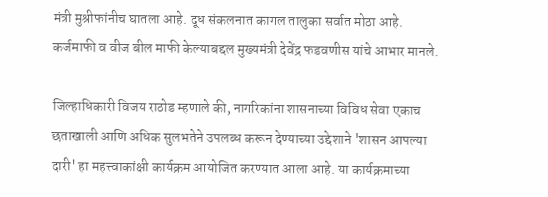मंत्री मुश्रीफांनीच घातला आहे. दूध संकलनात कागल तालुका सर्वात मोठा आहे. कर्जमाफी व वीज बील माफी केल्याबद्दल मुख्यमंत्री देवेंद्र फडवणीस यांचे आभार मानले.

जिल्हाधिकारी विजय राठोड म्हणाले की, नागरिकांना शासनाच्या विविध सेवा एकाच छताखाली आणि अधिक सुलभतेने उपलब्ध करून देण्याच्या उद्देशाने 'शासन आपल्या दारी' हा महत्त्वाकांक्षी कार्यक्रम आयोजित करण्यात आला आहे. या कार्यक्रमाच्या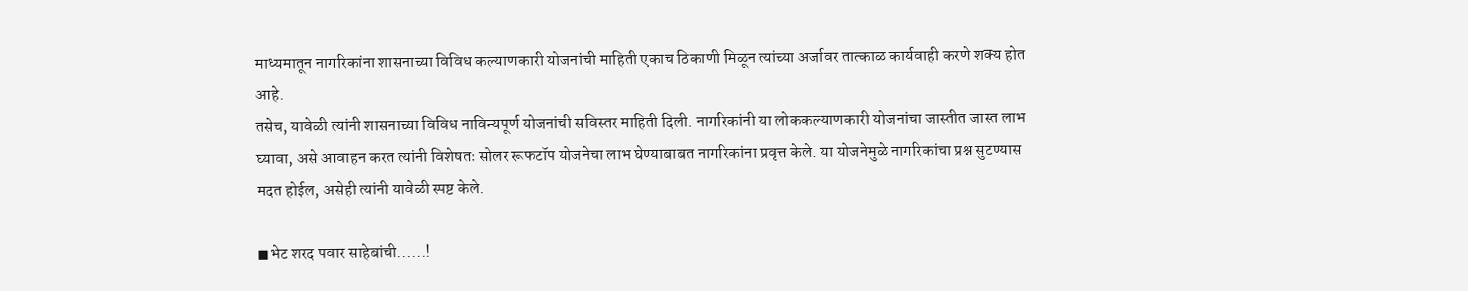माध्यमातून नागरिकांना शासनाच्या विविध कल्याणकारी योजनांची माहिती एकाच ठिकाणी मिळून त्यांच्या अर्जावर तात्काळ कार्यवाही करणे शक्य होत आहे.
तसेच, यावेळी त्यांनी शासनाच्या विविध नाविन्यपूर्ण योजनांची सविस्तर माहिती दिली. नागरिकांनी या लोककल्याणकारी योजनांचा जास्तीत जास्त लाभ घ्यावा, असे आवाहन करत त्यांनी विशेषतः सोलर रूफटॉप योजनेचा लाभ घेण्याबाबत नागरिकांना प्रवृत्त केले. या योजनेमुळे नागरिकांचा प्रश्न सुटण्यास मदत होईल, असेही त्यांनी यावेळी स्पष्ट केले.

◼भेट शरद पवार साहेबांची......!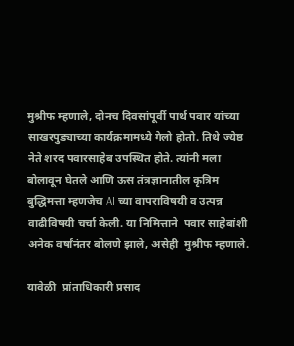मुश्रीफ म्हणाले, दोनच दिवसांपूर्वी पार्थ पवार यांच्या साखरपुड्याच्या कार्यक्रमामध्ये गेलो होतो. तिथे ज्येष्ठ नेते शरद पवारसाहेब उपस्थित होते. त्यांनी मला बोलावून घेतले आणि ऊस तंत्रज्ञानातील कृत्रिम बुद्धिमत्ता म्हणजेच AI च्या वापराविषयी व उत्पन्न वाढीविषयी चर्चा केली. या निमित्ताने  पवार साहेबांशी अनेक वर्षांनंतर बोलणे झाले, असेही  मुश्रीफ म्हणाले.

यावेळी  प्रांताधिकारी प्रसाद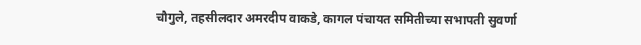चौगुले, तहसीलदार अमरदीप वाकडे, कागल पंचायत समितीच्या सभापती सुवर्णा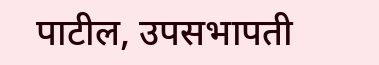पाटील, उपसभापती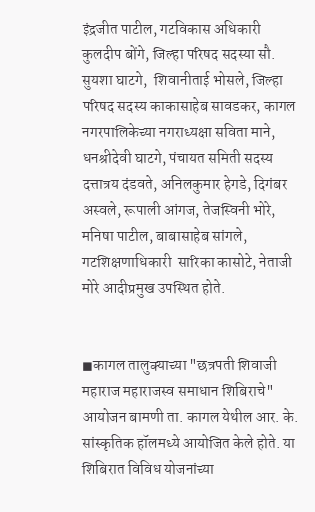इंद्रजीत पाटील, गटविकास अधिकारी कुलदीप बोंगे, जिल्हा परिषद सदस्या सौ. सुयशा घाटगे,  शिवानीताई भोसले, जिल्हा परिषद सदस्य काकासाहेब सावडकर, कागल नगरपालिकेच्या नगराध्यक्षा सविता माने, धनश्रीदेवी घाटगे, पंचायत समिती सदस्य दत्तात्रय दंडवते, अनिलकुमार हेगडे, दिगंबर अस्वले, रूपाली आंगज, तेजस्विनी भोरे, मनिषा पाटील, बाबासाहेब सांगले, गटशिक्षणाधिकारी  सारिका कासोटे, नेताजी मोरे आदीप्रमुख उपस्थित होते.


◼कागल तालुक्याच्या "छत्रपती शिवाजी महाराज महाराजस्व समाधान शिबिराचे" आयोजन बामणी ता. कागल येथील आर. के. सांस्कृतिक हॉलमध्ये आयोजित केले होते. या शिबिरात विविध योजनांच्या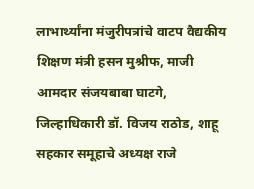लाभार्थ्यांना मंजुरीपत्रांचे वाटप वैद्यकीय शिक्षण मंत्री हसन मुश्रीफ, माजी आमदार संजयबाबा घाटगे, जिल्हाधिकारी डॉ. विजय राठोड, शाहू सहकार समूहाचे अध्यक्ष राजे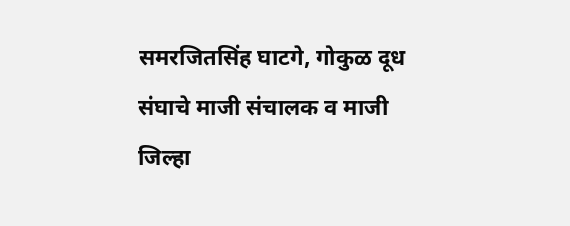समरजितसिंह घाटगे, गोकुळ दूध संघाचे माजी संचालक व माजी जिल्हा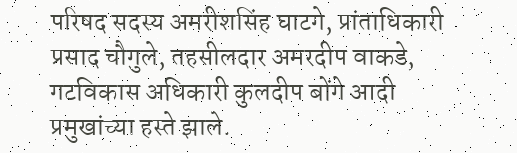परिषद सदस्य अमरीशसिंह घाटगे, प्रांताधिकारी प्रसाद चौगुले, तहसीलदार अमरदीप वाकडे, गटविकास अधिकारी कुलदीप बोंगे आदी प्रमुखांच्या हस्ते झाले.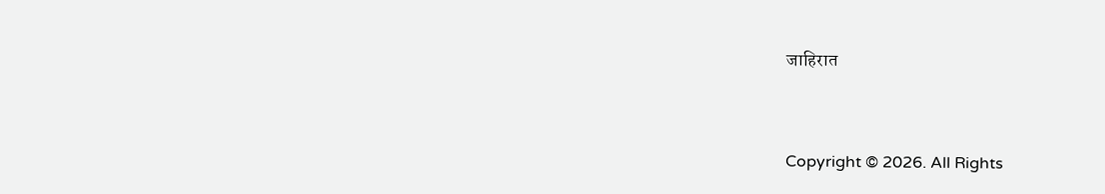जाहिरात


Copyright © 2026. All Rights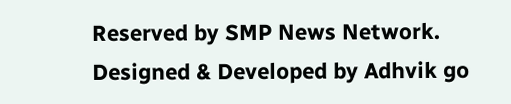Reserved by SMP News Network.
Designed & Developed by Adhvik go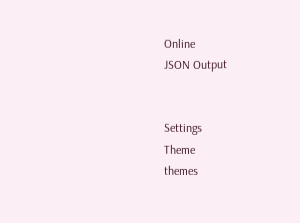Online
JSON Output


Settings
Theme
themes